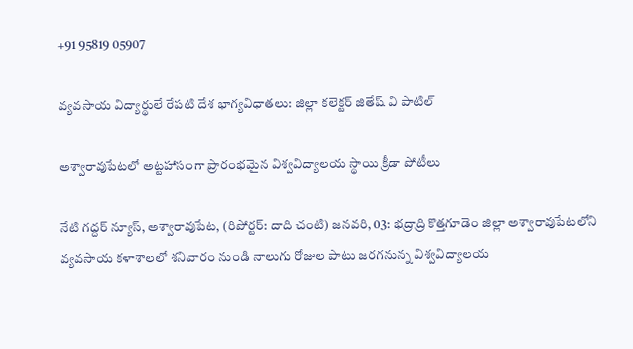+91 95819 05907

వ్యవసాయ విద్యార్థులే రేపటి దేశ భాగ్యవిధాతలు: జిల్లా కలెక్టర్ జితేష్ వి పాటిల్

అశ్వారావుపేటలో అట్టహాసంగా ప్రారంభమైన విశ్వవిద్యాలయ స్థాయి క్రీడా పోటీలు

నేటి గద్దర్ న్యూస్, అశ్వారావుపేట, (రిపోర్టర్: దాది చంటి) జనవరి, 03: భద్రాద్రి కొత్తగూడెం జిల్లా అశ్వారావుపేటలోని వ్యవసాయ కళాశాలలో శనివారం నుండి నాలుగు రోజుల పాటు జరగనున్న విశ్వవిద్యాలయ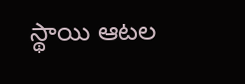స్థాయి ఆటల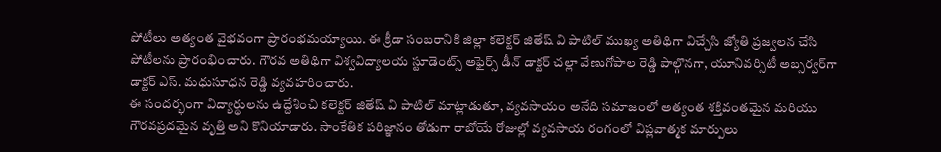పోటీలు అత్యంత వైభవంగా ప్రారంభమయ్యాయి. ఈ క్రీడా సంబరానికి జిల్లా కలెక్టర్ జితేష్ వి పాటిల్ ముఖ్య అతిథిగా విచ్చేసి జ్యోతి ప్రజ్వలన చేసి పోటీలను ప్రారంభించారు. గౌరవ అతిథిగా విశ్వవిద్యాలయ స్టూడెంట్స్ అఫైర్స్ డీన్ డాక్టర్ చల్లా వేణుగోపాల రెడ్డి పాల్గొనగా, యూనివర్సిటీ అబ్సర్వర్‌గా డాక్టర్ ఎస్. మధుసూధన రెడ్డి వ్యవహరించారు.
ఈ సందర్భంగా విద్యార్థులను ఉద్దేశించి కలెక్టర్ జితేష్ వి పాటిల్ మాట్లాడుతూ, వ్యవసాయం అనేది సమాజంలో అత్యంత శక్తివంతమైన మరియు గౌరవప్రదమైన వృత్తి అని కొనియాడారు. సాంకేతిక పరిజ్ఞానం తోడుగా రాబోయే రోజుల్లో వ్యవసాయ రంగంలో విప్లవాత్మక మార్పులు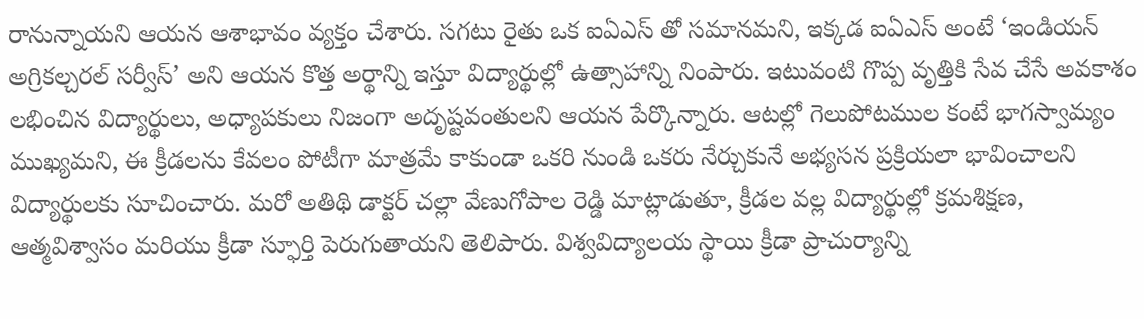రానున్నాయని ఆయన ఆశాభావం వ్యక్తం చేశారు. సగటు రైతు ఒక ఐఏఎస్ తో సమానమని, ఇక్కడ ఐఏఎస్ అంటే ‘ఇండియన్ అగ్రికల్చరల్ సర్వీస్’ అని ఆయన కొత్త అర్థాన్ని ఇస్తూ విద్యార్థుల్లో ఉత్సాహాన్ని నింపారు. ఇటువంటి గొప్ప వృత్తికి సేవ చేసే అవకాశం లభించిన విద్యార్థులు, అధ్యాపకులు నిజంగా అదృష్టవంతులని ఆయన పేర్కొన్నారు. ఆటల్లో గెలుపోటముల కంటే భాగస్వామ్యం ముఖ్యమని, ఈ క్రీడలను కేవలం పోటీగా మాత్రమే కాకుండా ఒకరి నుండి ఒకరు నేర్చుకునే అభ్యసన ప్రక్రియలా భావించాలని విద్యార్థులకు సూచించారు. మరో అతిథి డాక్టర్ చల్లా వేణుగోపాల రెడ్డి మాట్లాడుతూ, క్రీడల వల్ల విద్యార్థుల్లో క్రమశిక్షణ, ఆత్మవిశ్వాసం మరియు క్రీడా స్ఫూర్తి పెరుగుతాయని తెలిపారు. విశ్వవిద్యాలయ స్థాయి క్రీడా ప్రాచుర్యాన్ని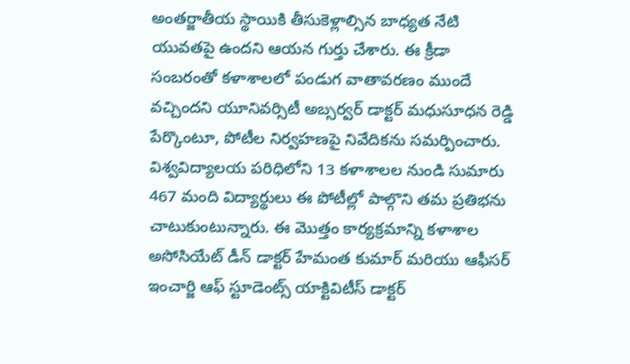అంతర్జాతీయ స్థాయికి తీసుకెళ్లాల్సిన బాధ్యత నేటి యువతపై ఉందని ఆయన గుర్తు చేశారు. ఈ క్రీడా సంబరంతో కళాశాలలో పండుగ వాతావరణం ముందే వచ్చిందని యూనివర్సిటీ అబ్సర్వర్ డాక్టర్ మధుసూధన రెడ్డి పేర్కొంటూ, పోటీల నిర్వహణపై నివేదికను సమర్పించారు. విశ్వవిద్యాలయ పరిధిలోని 13 కళాశాలల నుండి సుమారు 467 మంది విద్యార్థులు ఈ పోటీల్లో పాల్గొని తమ ప్రతిభను చాటుకుంటున్నారు. ఈ మొత్తం కార్యక్రమాన్ని కళాశాల అసోసియేట్ డీన్ డాక్టర్ హేమంత కుమార్ మరియు ఆఫీసర్ ఇంచార్జి ఆఫ్ స్టూడెంట్స్ యాక్టివిటీస్ డాక్టర్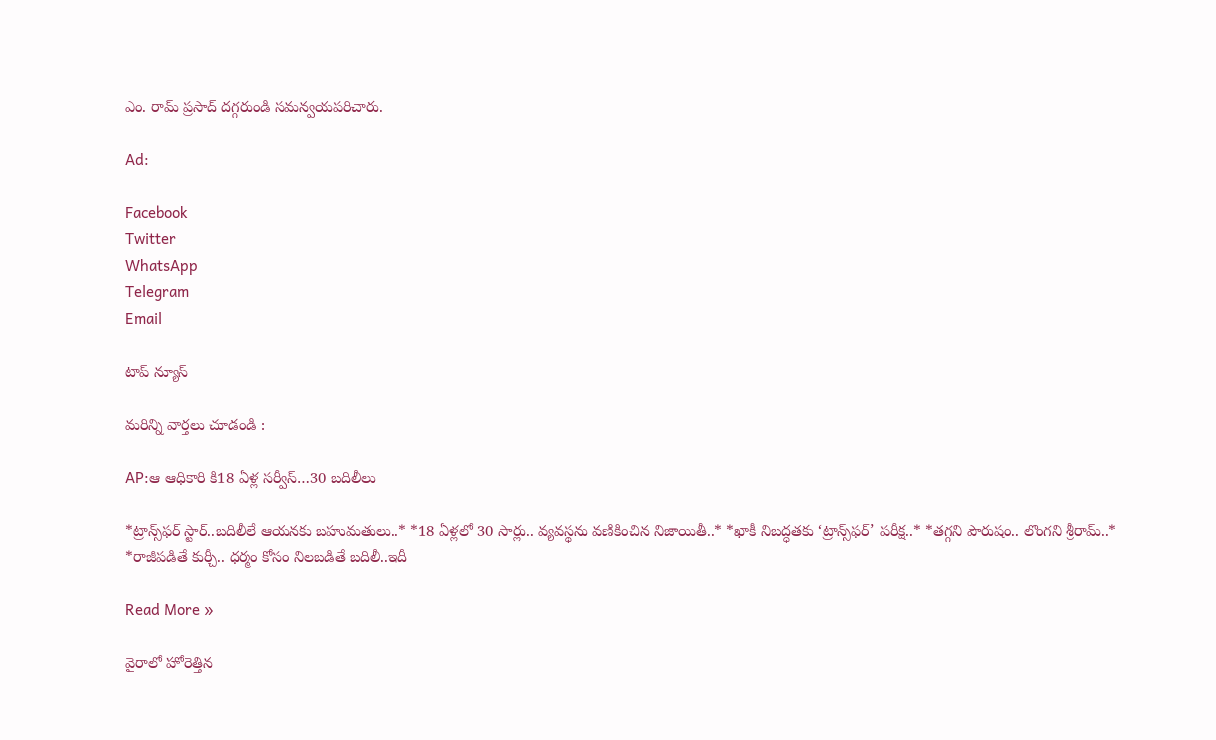ఎం. రామ్ ప్రసాద్ దగ్గరుండి సమన్వయపరిచారు.

Ad:

Facebook
Twitter
WhatsApp
Telegram
Email

టాప్ న్యూస్

మరిన్ని వార్తలు చూడండి :

AP:ఆ ఆధికారి కి18 ఏళ్ల సర్వీస్…30 బదిలీలు

*ట్రాన్స్‌ఫర్ స్టార్..బదిలీలే ఆయనకు బహుమతులు..* *18 ఏళ్లలో 30 సార్లు.. వ్యవస్థను వణికించిన నిజాయితీ..* *ఖాకీ నిబద్ధతకు ‘ట్రాన్స్‌ఫర్’ పరీక్ష..* *తగ్గని పౌరుషం.. లొంగని శ్రీరామ్..* *రాజీపడితే కుర్చీ.. ధర్మం కోసం నిలబడితే బదిలీ..ఇదీ

Read More »

వైరాలో హోరెత్తిన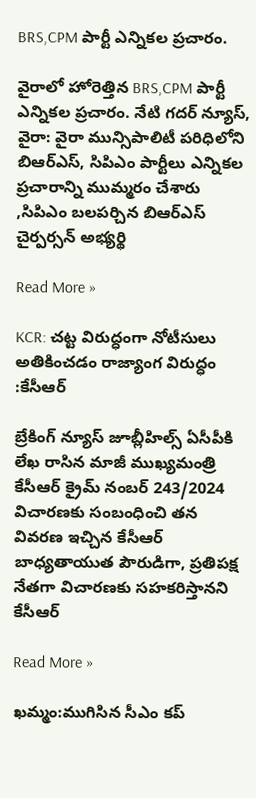BRS,CPM పార్టీ ఎన్నికల ప్రచారం.

వైరాలో హోరెత్తిన BRS,CPM పార్టీ ఎన్నికల ప్రచారం. నేటి గదర్ న్యూస్, వైరా: వైరా మున్సిపాలిటీ పరిధిలోని బిఆర్ఎస్, సిపిఎం పార్టీలు ఎన్నికల ప్రచారాన్ని ముమ్మరం చేశారు ,సిపిఎం బలపర్చిన బిఆర్ఎస్ చైర్పర్సన్ అభ్యర్థి

Read More »

KCR: చట్ట విరుద్ధంగా నోటీసులు అతికించడం రాజ్యాంగ విరుద్ధం :కేసీఆర్

బ్రేకింగ్ న్యూస్ జూబ్లీహిల్స్ ఏసీపీకి లేఖ రాసిన మాజీ ముఖ్యమంత్రి కేసీఆర్ క్రైమ్ నంబర్ 243/2024 విచారణకు సంబంధించి తన వివరణ ఇచ్చిన కేసీఆర్ బాధ్యతాయుత పౌరుడిగా, ప్రతిపక్ష నేతగా విచారణకు సహకరిస్తానని కేసీఆర్

Read More »

ఖమ్మం:ముగిసిన సీఎం కప్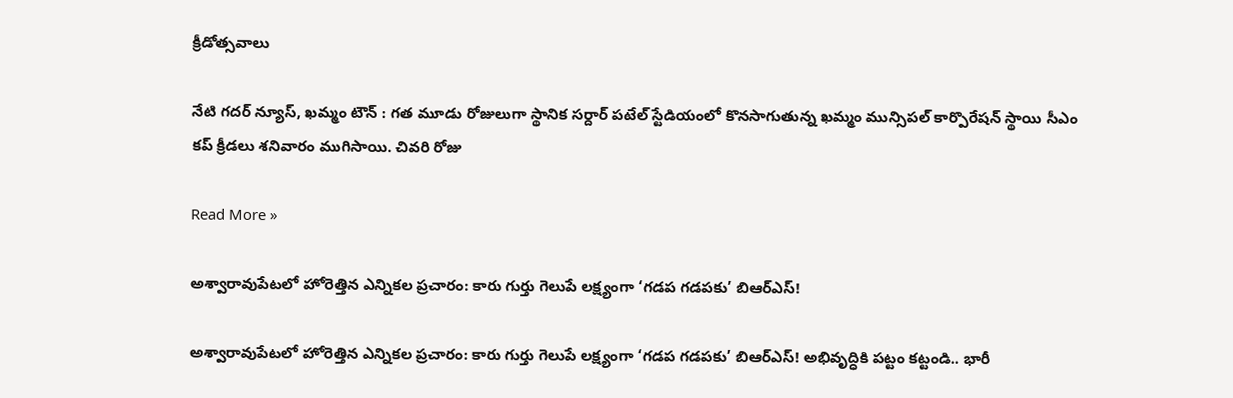క్రీడోత్సవాలు

నేటి గదర్ న్యూస్, ఖమ్మం టౌన్ : గత మూడు రోజులుగా స్థానిక సర్దార్ పటేల్ స్టేడియంలో కొనసాగుతున్న ఖమ్మం మున్సిపల్ కార్పొరేషన్ స్థాయి సీఎం కప్ క్రీడలు శనివారం ముగిసాయి. చివరి రోజు

Read More »

అశ్వారావుపేటలో హోరెత్తిన ఎన్నికల ప్రచారం: కారు గుర్తు గెలుపే లక్ష్యంగా ‘గడప గడపకు’ బిఆర్ఎస్!

అశ్వారావుపేటలో హోరెత్తిన ఎన్నికల ప్రచారం: కారు గుర్తు గెలుపే లక్ష్యంగా ‘గడప గడపకు’ బిఆర్ఎస్! అభివృద్ధికి పట్టం కట్టండి.. భారీ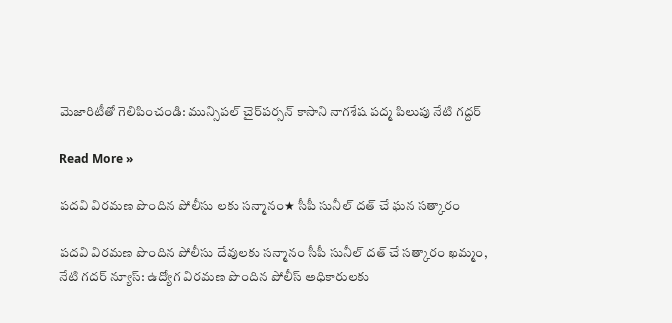మెజారిటీతో గెలిపించండి: మున్సిపల్ చైర్‌పర్సన్ కాసాని నాగశేష పద్మ పిలుపు నేటి గద్దర్

Read More »

పదవి విరమణ పొందిన పోలీసు లకు సన్మానం★ సీపీ సునీల్ దత్ చే ఘన సత్కారం

పదవి విరమణ పొందిన పోలీసు దేవులకు సన్మానం సీపీ సునీల్ దత్ చే సత్కారం ఖమ్మం, నేటి గదర్ న్యూస్: ఉద్యోగ విరమణ పొందిన పోలీస్ అధికారులకు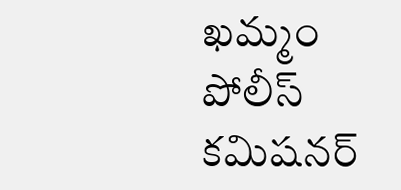ఖమ్మం పోలీస్ కమిషనర్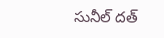సునీల్ దత్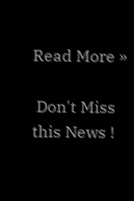Read More »

 Don't Miss this News !